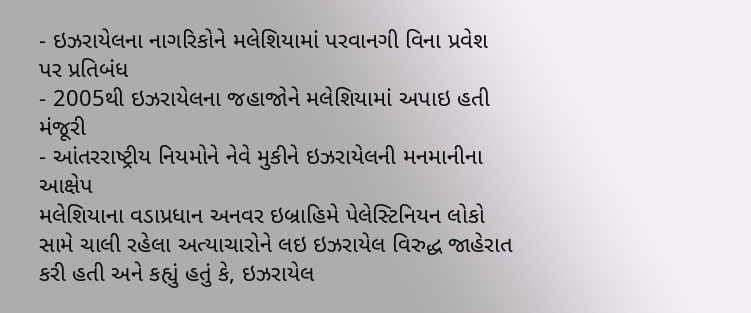- ઇઝરાયેલના નાગરિકોને મલેશિયામાં પરવાનગી વિના પ્રવેશ પર પ્રતિબંધ
- 2005થી ઇઝરાયેલના જહાજોને મલેશિયામાં અપાઇ હતી મંજૂરી
- આંતરરાષ્ટ્રીય નિયમોને નેવે મુકીને ઇઝરાયેલની મનમાનીના આક્ષેપ
મલેશિયાના વડાપ્રધાન અનવર ઇબ્રાહિમે પેલેસ્ટિનિયન લોકો સામે ચાલી રહેલા અત્યાચારોને લઇ ઇઝરાયેલ વિરુદ્ધ જાહેરાત કરી હતી અને કહ્યું હતું કે, ઇઝરાયેલ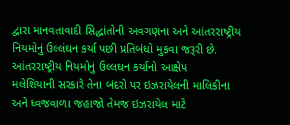દ્વારા માનવતાવાદી સિદ્ધાંતોની અવગણના અને આંતરરાષ્ટ્રીય નિયમોનું ઉલ્લંઘન કર્યા પછી પ્રતિબંધો મુકવા જરૂરી છે.
આંતરરાષ્ટ્રીય નિયમોનું ઉલ્લઘન કર્યાનો આક્ષેપ
મલેશિયાની સરકારે તેના બંદરો પર ઇઝરાયેલની માલિકીના અને ધ્વજવાળા જહાજો તેમજ ઇઝરાયેલ માટે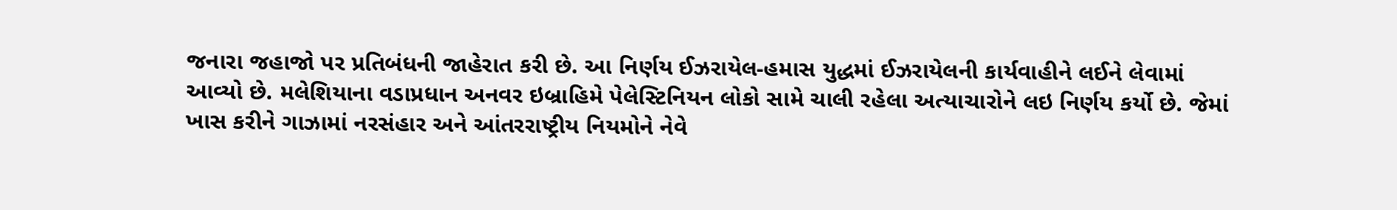જનારા જહાજો પર પ્રતિબંધની જાહેરાત કરી છે. આ નિર્ણય ઈઝરાયેલ-હમાસ યુદ્ધમાં ઈઝરાયેલની કાર્યવાહીને લઈને લેવામાં આવ્યો છે. મલેશિયાના વડાપ્રધાન અનવર ઇબ્રાહિમે પેલેસ્ટિનિયન લોકો સામે ચાલી રહેલા અત્યાચારોને લઇ નિર્ણય કર્યો છે. જેમાં ખાસ કરીને ગાઝામાં નરસંહાર અને આંતરરાષ્ટ્રીય નિયમોને નેવે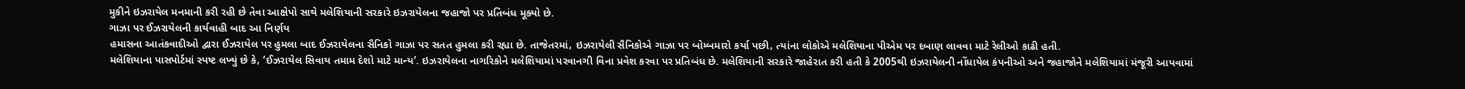મુકીને ઇઝરાયેલ મનમાની કરી રહી છે તેવા આક્ષેપો સાથે મલેશિયાની સરકારે ઇઝરાયેલના જહાજો પર પ્રતિબંધ મૂક્યો છે.
ગાઝા પર ઈઝરાયેલની કાર્યવાહી બાદ આ નિર્ણય
હમાસના આતંકવાદીઓ દ્વારા ઈઝરાયેલ પર હુમલા બાદ ઈઝરાયેલના સૈનિકો ગાઝા પર સતત હુમલા કરી રહ્યા છે. તાજેતરમાં, ઇઝરાયેલી સૈનિકોએ ગાઝા પર બોમ્બમારો કર્યા પછી, ત્યાંના લોકોએ મલેશિયાના પીએમ પર દબાણ લાવવા માટે રેલીઓ કાઢી હતી.
મલેશિયાના પાસપોર્ટમાં સ્પષ્ટ લખ્યું છે કે, ‘ઈઝરાયેલ સિવાય તમામ દેશો માટે માન્ય’. ઇઝરાયેલના નાગરિકોને મલેશિયામાં પરવાનગી વિના પ્રવેશ કરવા પર પ્રતિબંધ છે. મલેશિયાની સરકારે જાહેરાત કરી હતી કે 2005થી ઇઝરાયેલની નોંધાયેલ કંપનીઓ અને જહાજોને મલેશિયામાં મંજૂરી આપવામાં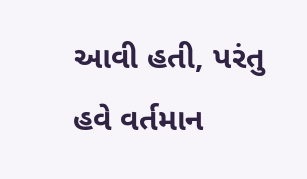આવી હતી, પરંતુ હવે વર્તમાન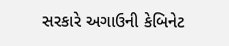સરકારે અગાઉની કેબિનેટ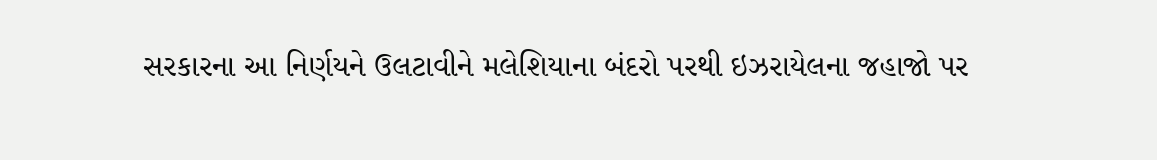સરકારના આ નિર્ણયને ઉલટાવીને મલેશિયાના બંદરો પરથી ઇઝરાયેલના જહાજો પર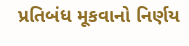પ્રતિબંધ મૂકવાનો નિર્ણય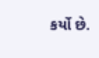કર્યો છે.